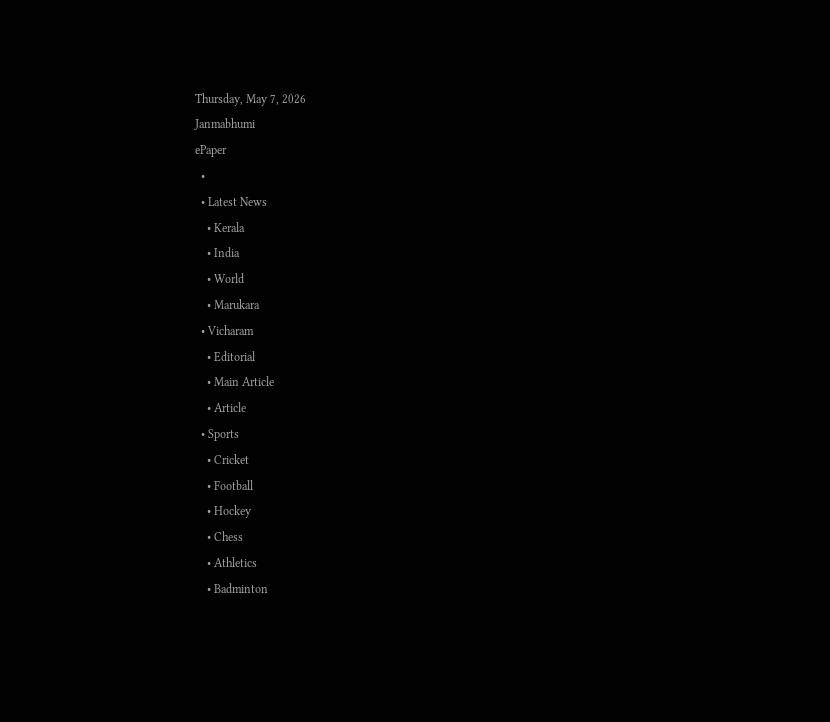Thursday, May 7, 2026
Janmabhumi
ePaper
  •
  • Latest News
    • Kerala
    • India
    • World
    • Marukara
  • Vicharam
    • Editorial
    • Main Article
    • Article
  • Sports
    • Cricket
    • Football
    • Hockey
    • Chess
    • Athletics
    • Badminton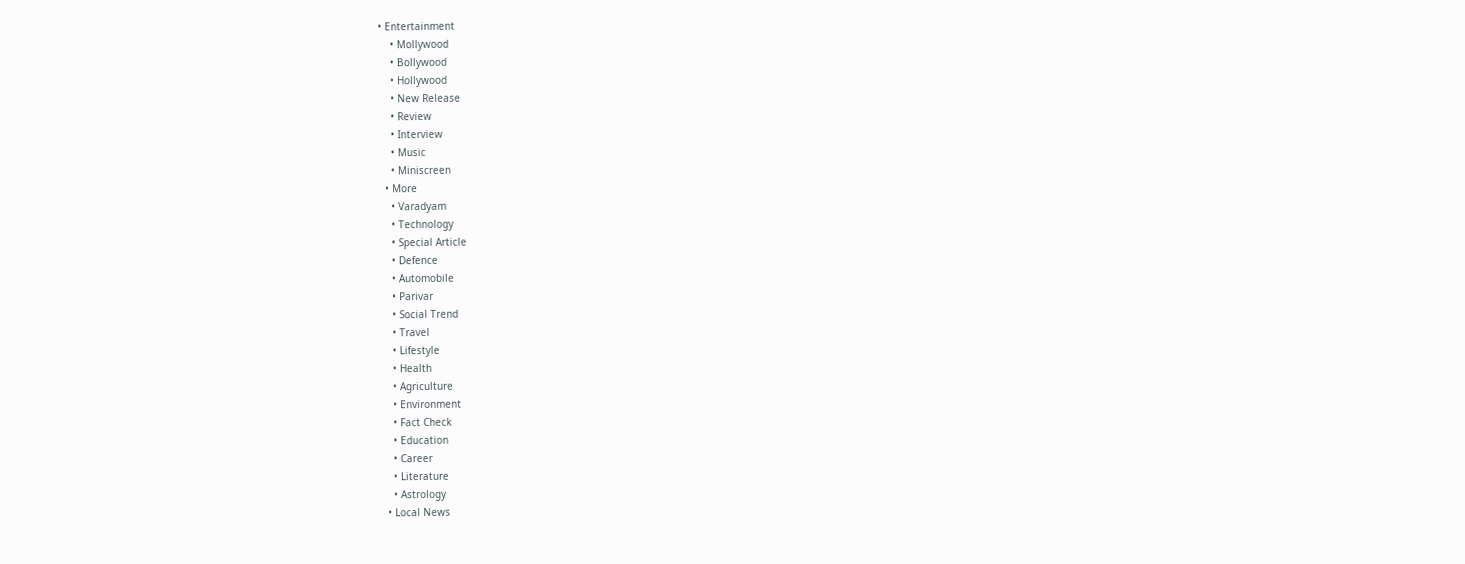• Entertainment
    • Mollywood
    • Bollywood
    • Hollywood
    • New Release
    • Review
    • Interview
    • Music
    • Miniscreen
  • More
    • Varadyam
    • Technology
    • Special Article
    • Defence
    • Automobile
    • Parivar
    • Social Trend
    • Travel
    • Lifestyle
    • Health
    • Agriculture
    • Environment
    • Fact Check
    • Education
    • Career
    • Literature
    • Astrology
  • Local News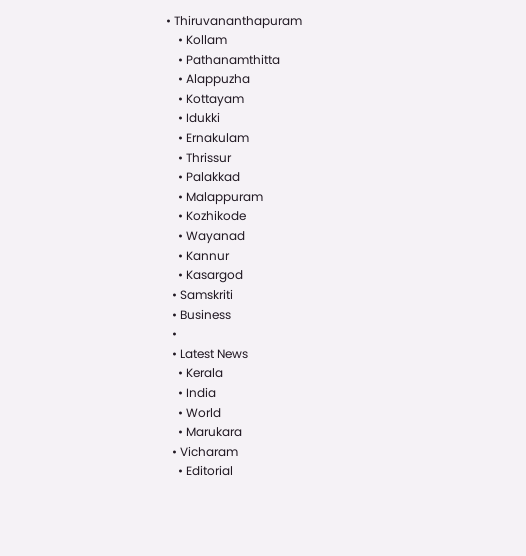• Thiruvananthapuram
    • Kollam
    • Pathanamthitta
    • Alappuzha
    • Kottayam
    • Idukki
    • Ernakulam
    • Thrissur
    • Palakkad
    • Malappuram
    • Kozhikode
    • Wayanad
    • Kannur
    • Kasargod
  • Samskriti
  • Business
  •
  • Latest News
    • Kerala
    • India
    • World
    • Marukara
  • Vicharam
    • Editorial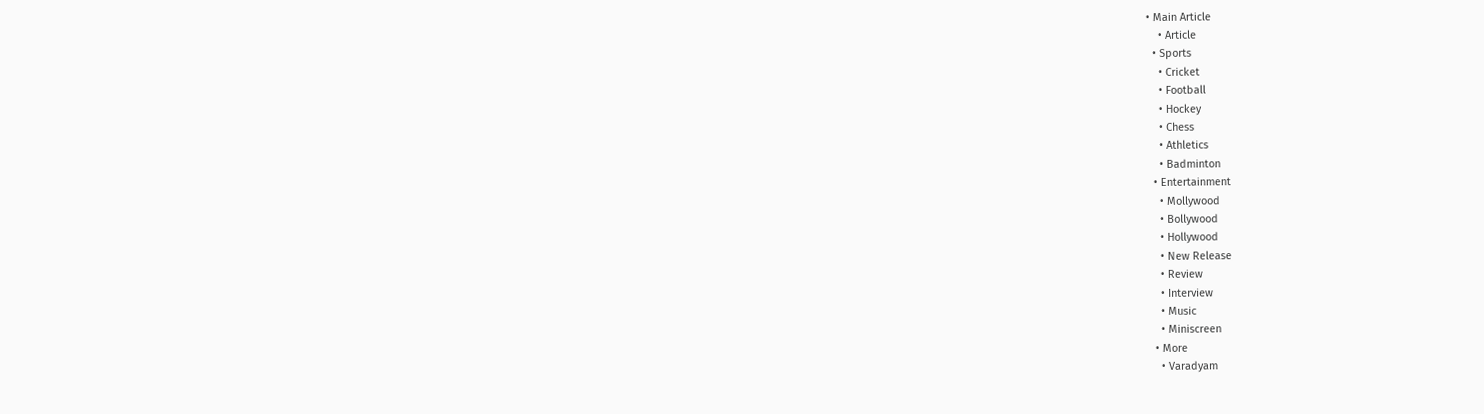• Main Article
    • Article
  • Sports
    • Cricket
    • Football
    • Hockey
    • Chess
    • Athletics
    • Badminton
  • Entertainment
    • Mollywood
    • Bollywood
    • Hollywood
    • New Release
    • Review
    • Interview
    • Music
    • Miniscreen
  • More
    • Varadyam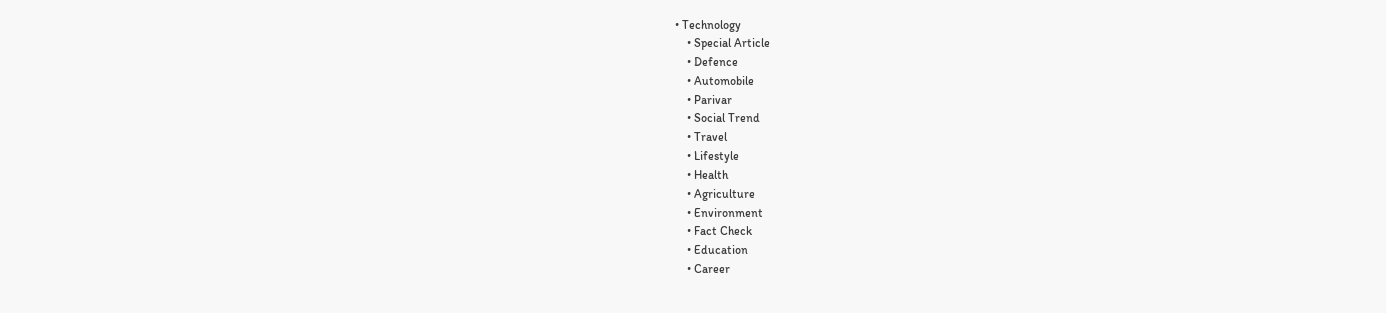• Technology
    • Special Article
    • Defence
    • Automobile
    • Parivar
    • Social Trend
    • Travel
    • Lifestyle
    • Health
    • Agriculture
    • Environment
    • Fact Check
    • Education
    • Career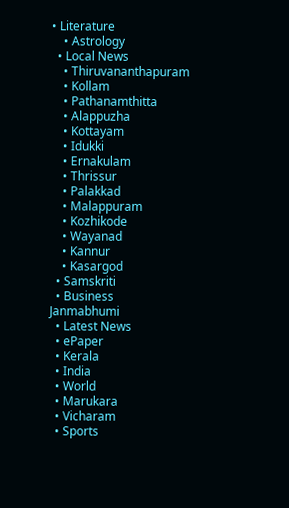• Literature
    • Astrology
  • Local News
    • Thiruvananthapuram
    • Kollam
    • Pathanamthitta
    • Alappuzha
    • Kottayam
    • Idukki
    • Ernakulam
    • Thrissur
    • Palakkad
    • Malappuram
    • Kozhikode
    • Wayanad
    • Kannur
    • Kasargod
  • Samskriti
  • Business
Janmabhumi
  • Latest News
  • ePaper
  • Kerala
  • India
  • World
  • Marukara
  • Vicharam
  • Sports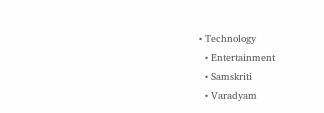• Technology
  • Entertainment
  • Samskriti
  • Varadyam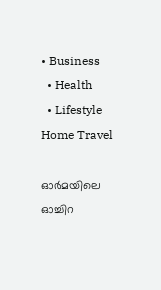• Business
  • Health
  • Lifestyle
Home Travel

ഓര്‍മയിലെ ഓച്ചിറ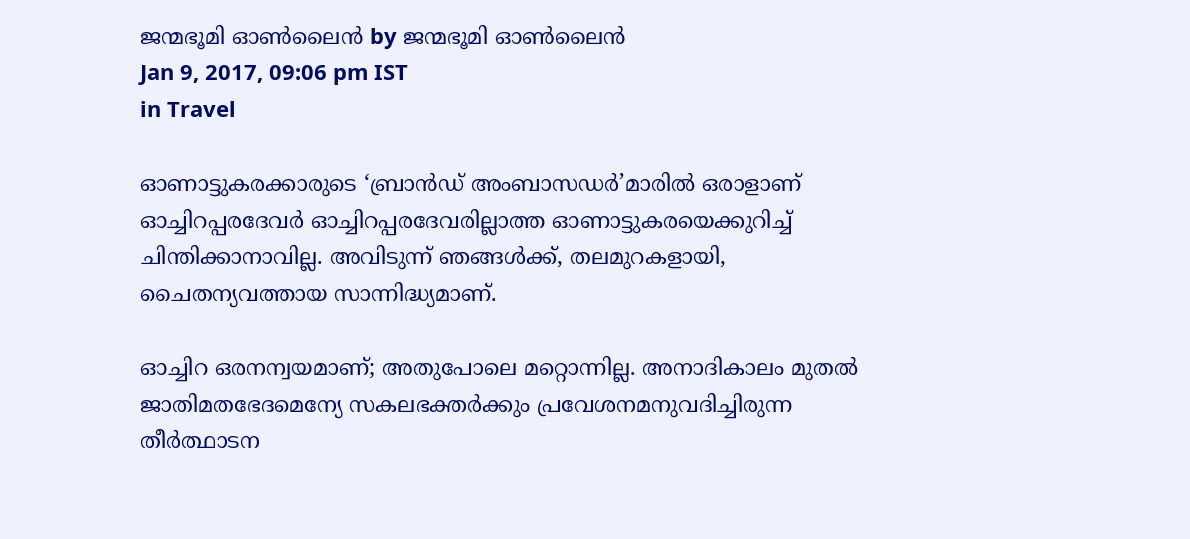ജന്മഭൂമി ഓണ്‍ലൈന്‍ by ജന്മഭൂമി ഓണ്‍ലൈന്‍
Jan 9, 2017, 09:06 pm IST
in Travel

ഓണാട്ടുകരക്കാരുടെ ‘ബ്രാന്‍ഡ് അംബാസഡര്‍’മാരില്‍ ഒരാളാണ് ഓച്ചിറപ്പരദേവര്‍ ഓച്ചിറപ്പരദേവരില്ലാത്ത ഓണാട്ടുകരയെക്കുറിച്ച് ചിന്തിക്കാനാവില്ല. അവിടുന്ന് ഞങ്ങള്‍ക്ക്, തലമുറകളായി, ചൈതന്യവത്തായ സാന്നിദ്ധ്യമാണ്.

ഓച്ചിറ ഒരനന്വയമാണ്; അതുപോലെ മറ്റൊന്നില്ല. അനാദികാലം മുതല്‍ ജാതിമതഭേദമെന്യേ സകലഭക്തര്‍ക്കും പ്രവേശനമനുവദിച്ചിരുന്ന തീര്‍ത്ഥാടന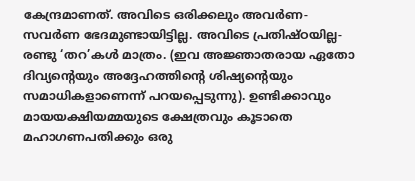കേന്ദ്രമാണത്. അവിടെ ഒരിക്കലും അവര്‍ണ-സവര്‍ണ ഭേദമുണ്ടായിട്ടില്ല. അവിടെ പ്രതിഷ്ഠയില്ല-രണ്ടു ‘തറ’കള്‍ മാത്രം. (ഇവ അജ്ഞാതരായ ഏതോ ദിവ്യന്റെയും അദ്ദേഹത്തിന്റെ ശിഷ്യന്റെയും സമാധികളാണെന്ന് പറയപ്പെടുന്നു). ഉണ്ടിക്കാവും മായയക്ഷിയമ്മയുടെ ക്ഷേത്രവും കൂടാതെ മഹാഗണപതിക്കും ഒരു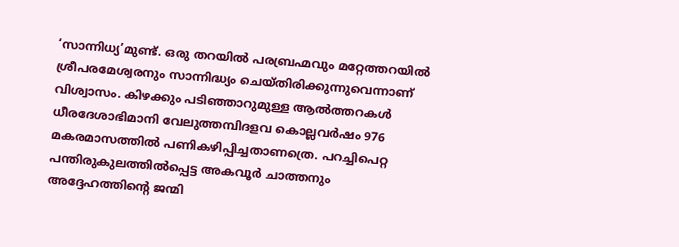‘സാന്നിധ്യ’മുണ്ട്. ഒരു തറയില്‍ പരബ്രഹ്മവും മറ്റേത്തറയില്‍ ശ്രീപരമേശ്വരനും സാന്നിദ്ധ്യം ചെയ്തിരിക്കുന്നുവെന്നാണ് വിശ്വാസം. കിഴക്കും പടിഞ്ഞാറുമുള്ള ആല്‍ത്തറകള്‍ ധീരദേശാഭിമാനി വേലുത്തമ്പിദളവ കൊല്ലവര്‍ഷം 976 മകരമാസത്തില്‍ പണികഴിപ്പിച്ചതാണത്രെ. പറച്ചിപെറ്റ പന്തിരുകുലത്തില്‍പ്പെട്ട അകവൂര്‍ ചാത്തനും അദ്ദേഹത്തിന്റെ ജന്മി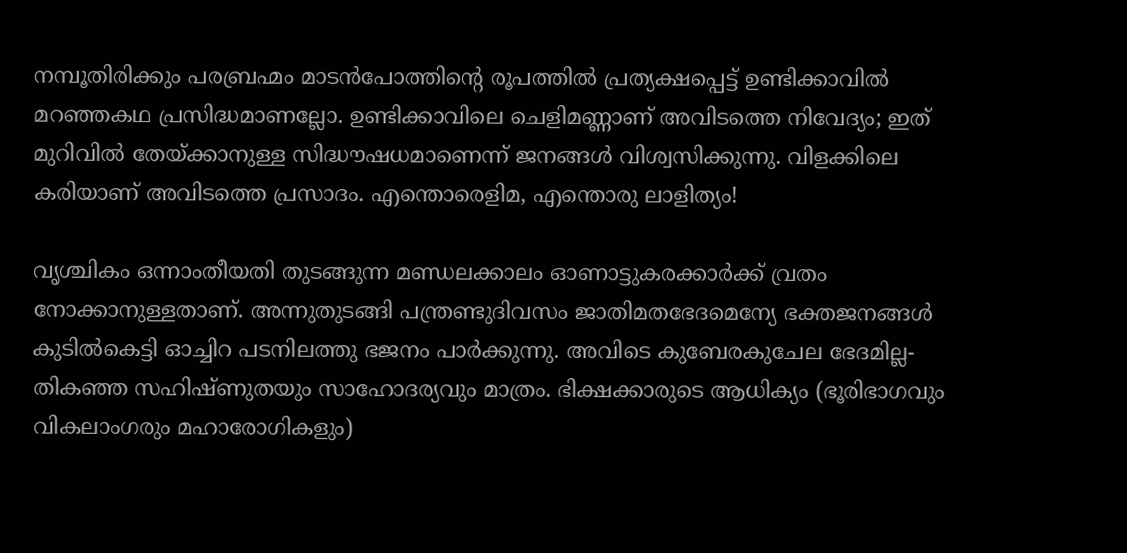നമ്പൂതിരിക്കും പരബ്രഹ്മം മാടന്‍പോത്തിന്റെ രൂപത്തില്‍ പ്രത്യക്ഷപ്പെട്ട് ഉണ്ടിക്കാവില്‍ മറഞ്ഞകഥ പ്രസിദ്ധമാണല്ലോ. ഉണ്ടിക്കാവിലെ ചെളിമണ്ണാണ് അവിടത്തെ നിവേദ്യം; ഇത് മുറിവില്‍ തേയ്‌ക്കാനുള്ള സിദ്ധൗഷധമാണെന്ന് ജനങ്ങള്‍ വിശ്വസിക്കുന്നു. വിളക്കിലെ കരിയാണ് അവിടത്തെ പ്രസാദം. എന്തൊരെളിമ, എന്തൊരു ലാളിത്യം!

വൃശ്ചികം ഒന്നാംതീയതി തുടങ്ങുന്ന മണ്ഡലക്കാലം ഓണാട്ടുകരക്കാര്‍ക്ക് വ്രതം നോക്കാനുള്ളതാണ്. അന്നുതുടങ്ങി പന്ത്രണ്ടുദിവസം ജാതിമതഭേദമെന്യേ ഭക്തജനങ്ങള്‍ കുടില്‍കെട്ടി ഓച്ചിറ പടനിലത്തു ഭജനം പാര്‍ക്കുന്നു. അവിടെ കുബേരകുചേല ഭേദമില്ല-തികഞ്ഞ സഹിഷ്ണുതയും സാഹോദര്യവും മാത്രം. ഭിക്ഷക്കാരുടെ ആധിക്യം (ഭൂരിഭാഗവും വികലാംഗരും മഹാരോഗികളും)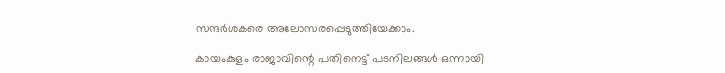സന്ദര്‍ശകരെ അലോസരപ്പെടുത്തിയേക്കാം.

കായംകുളം രാജാവിന്റെ പതിനെട്ട് പടനിലങ്ങള്‍ ഒന്നായി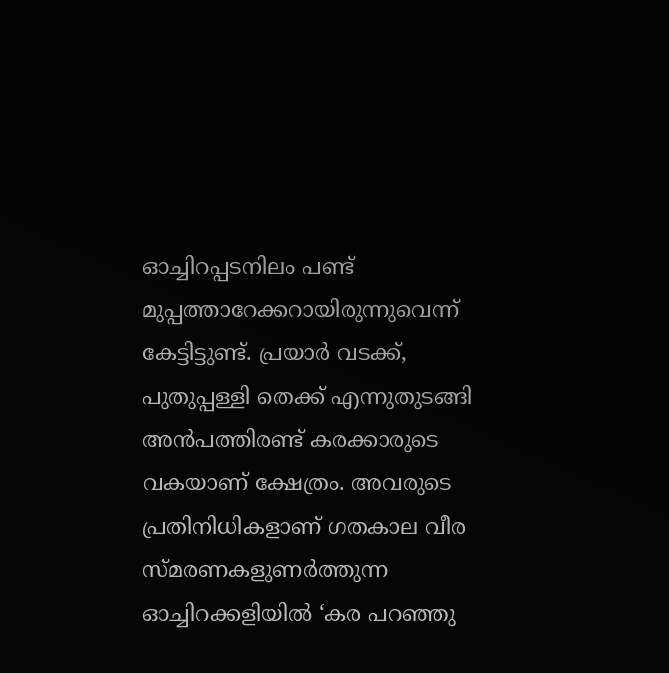ഓച്ചിറപ്പടനിലം പണ്ട് മുപ്പത്താറേക്കറായിരുന്നുവെന്ന് കേട്ടിട്ടുണ്ട്. പ്രയാര്‍ വടക്ക്, പുതുപ്പള്ളി തെക്ക് എന്നുതുടങ്ങി അന്‍പത്തിരണ്ട് കരക്കാരുടെ വകയാണ് ക്ഷേത്രം. അവരുടെ പ്രതിനിധികളാണ് ഗതകാല വീര സ്മരണകളുണര്‍ത്തുന്ന ഓച്ചിറക്കളിയില്‍ ‘കര പറഞ്ഞു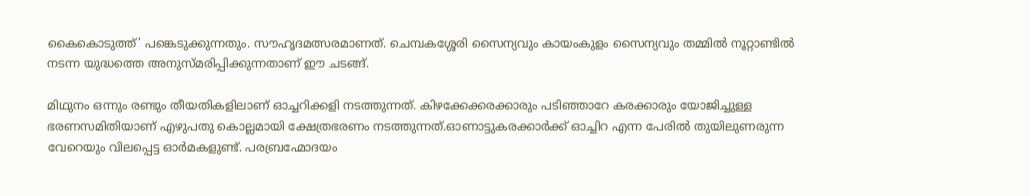കൈകൊടുത്ത്’ പങ്കെടുക്കുന്നതും. സൗഹൃദമത്സരമാണത്. ചെമ്പകശ്ശേരി സൈന്യവും കായംകുളം സൈന്യവും തമ്മില്‍ നൂറ്റാണ്ടില്‍ നടന്ന യുദ്ധത്തെ അനുസ്മരിപ്പിക്കുന്നതാണ് ഈ ചടങ്ങ്.

മിഥുനം ഒന്നും രണ്ടും തീയതികളിലാണ് ഓച്ചറിക്കളി നടത്തുന്നത്. കിഴക്കേക്കരക്കാരും പടിഞ്ഞാറേ കരക്കാരും യോജിച്ചുള്ള ഭരണസമിതിയാണ് എഴുപതു കൊല്ലമായി ക്ഷേത്രഭരണം നടത്തുന്നത്.ഓണാട്ടുകരക്കാര്‍ക്ക് ഓച്ചിറ എന്ന പേരില്‍ തുയിലുണരുന്ന വേറെയും വിലപ്പെട്ട ഓര്‍മകളുണ്ട്. പരബ്രഹ്മോദയം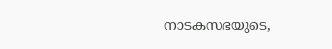നാടകസഭയുടെ,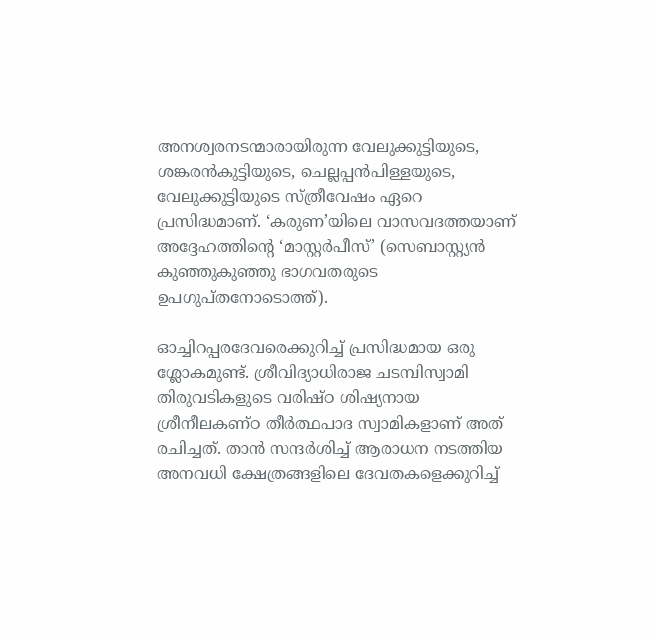അനശ്വരനടന്മാരായിരുന്ന വേലുക്കുട്ടിയുടെ, ശങ്കരന്‍കുട്ടിയുടെ, ചെല്ലപ്പന്‍പിള്ളയുടെ, വേലുക്കുട്ടിയുടെ സ്ത്രീവേഷം ഏറെ പ്രസിദ്ധമാണ്. ‘കരുണ’യിലെ വാസവദത്തയാണ് അദ്ദേഹത്തിന്റെ ‘മാസ്റ്റര്‍പീസ്’ (സെബാസ്റ്റ്യന്‍ കുഞ്ഞുകുഞ്ഞു ഭാഗവതരുടെ ഉപഗുപ്തനോടൊത്ത്).

ഓച്ചിറപ്പരദേവരെക്കുറിച്ച് പ്രസിദ്ധമായ ഒരു ശ്ലോകമുണ്ട്. ശ്രീവിദ്യാധിരാജ ചടമ്പിസ്വാമി തിരുവടികളുടെ വരിഷ്ഠ ശിഷ്യനായ ശ്രീനീലകണ്ഠ തീര്‍ത്ഥപാദ സ്വാമികളാണ് അത് രചിച്ചത്. താന്‍ സന്ദര്‍ശിച്ച് ആരാധന നടത്തിയ അനവധി ക്ഷേത്രങ്ങളിലെ ദേവതകളെക്കുറിച്ച്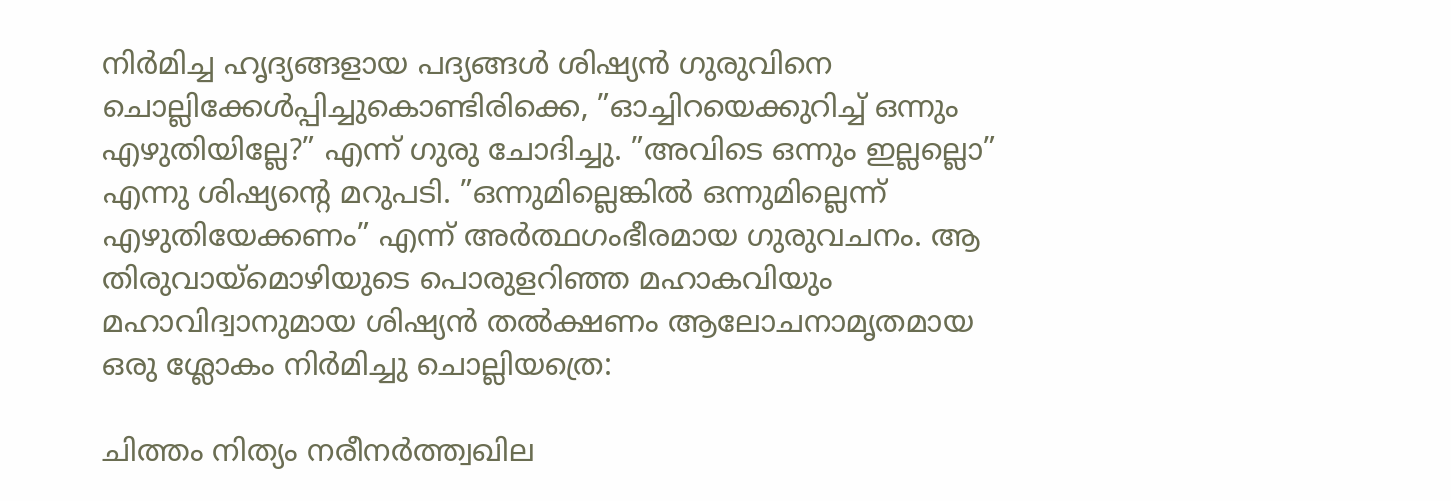നിര്‍മിച്ച ഹൃദ്യങ്ങളായ പദ്യങ്ങള്‍ ശിഷ്യന്‍ ഗുരുവിനെ ചൊല്ലിക്കേള്‍പ്പിച്ചുകൊണ്ടിരിക്കെ, ”ഓച്ചിറയെക്കുറിച്ച് ഒന്നും എഴുതിയില്ലേ?” എന്ന് ഗുരു ചോദിച്ചു. ”അവിടെ ഒന്നും ഇല്ലല്ലൊ” എന്നു ശിഷ്യന്റെ മറുപടി. ”ഒന്നുമില്ലെങ്കില്‍ ഒന്നുമില്ലെന്ന് എഴുതിയേക്കണം” എന്ന് അര്‍ത്ഥഗംഭീരമായ ഗുരുവചനം. ആ തിരുവായ്‌മൊഴിയുടെ പൊരുളറിഞ്ഞ മഹാകവിയും മഹാവിദ്വാനുമായ ശിഷ്യന്‍ തല്‍ക്ഷണം ആലോചനാമൃതമായ ഒരു ശ്ലോകം നിര്‍മിച്ചു ചൊല്ലിയത്രെ:

ചിത്തം നിത്യം നരീനര്‍ത്ത്വഖില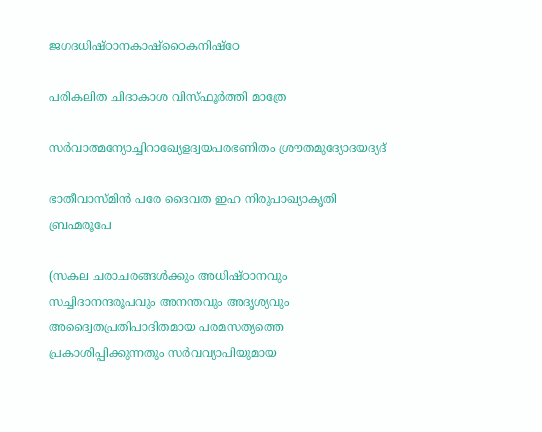ജഗദധിഷ്ഠാനകാഷ്‌ഠൈകനിഷ്‌ഠേ

പരികലിത ചിദാകാശ വിസ്ഫൂര്‍ത്തി മാത്രേ

സര്‍വാത്മന്യോച്ചിറാഖ്യേളദ്വയപരഭണിതം ശ്രൗതമുദ്യോദയദ്യദ്

ഭാതീവാസ്മിന്‍ പരേ ദൈവത ഇഹ നിരുപാഖ്യാകൃതി ബ്രഹ്മരൂപേ

(സകല ചരാചരങ്ങള്‍ക്കും അധിഷ്ഠാനവും സച്ചിദാനന്ദരൂപവും അനന്തവും അദൃശ്യവും അദ്വൈതപ്രതിപാദിതമായ പരമസത്യത്തെ പ്രകാശിപ്പിക്കുന്നതും സര്‍വവ്യാപിയുമായ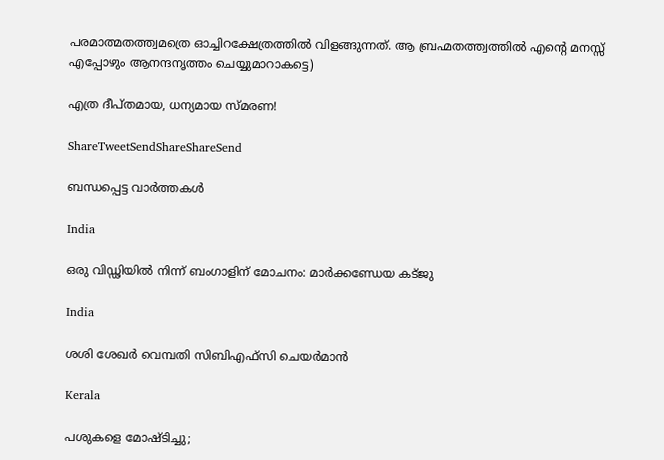പരമാത്മതത്ത്വമത്രെ ഓച്ചിറക്ഷേത്രത്തില്‍ വിളങ്ങുന്നത്. ആ ബ്രഹ്മതത്ത്വത്തില്‍ എന്റെ മനസ്സ് എപ്പോഴും ആനന്ദനൃത്തം ചെയ്യുമാറാകട്ടെ)

എത്ര ദീപ്തമായ, ധന്യമായ സ്മരണ!

ShareTweetSendShareShareSend

ബന്ധപ്പെട്ട വാര്‍ത്തകള്‍

India

ഒരു വിഡ്ഢിയില്‍ നിന്ന് ബംഗാളിന് മോചനം: മാര്‍ക്കണ്ഡേയ കട്ജു

India

ശശി ശേഖര്‍ വെമ്പതി സിബിഎഫ്സി ചെയര്‍മാന്‍

Kerala

പശുകളെ മോഷ്ടിച്ചു;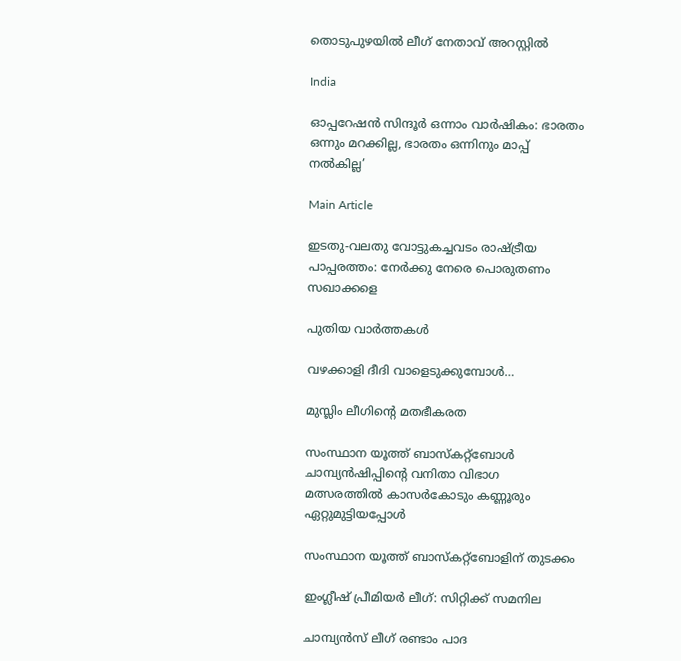തൊടുപുഴയില്‍ ലീഗ് നേതാവ് അറസ്റ്റില്‍

India

ഓപ്പറേഷന്‍ സിന്ദൂര്‍ ഒന്നാം വാര്‍ഷികം: ഭാരതം ഒന്നും മറക്കില്ല, ഭാരതം ഒന്നിനും മാപ്പ് നൽകില്ല’

Main Article

ഇടതു-വലതു വോട്ടുകച്ചവടം രാഷ്‌ട്രീയ പാപ്പരത്തം: നേര്‍ക്കു നേരെ പൊരുതണം സഖാക്കളെ

പുതിയ വാര്‍ത്തകള്‍

വഴക്കാളി ദീദി വാളെടുക്കുമ്പോള്‍…

മുസ്ലിം ലീഗിന്റെ മതഭീകരത

സംസ്ഥാന യൂത്ത് ബാസ്‌കറ്റ്‌ബോള്‍ ചാമ്പ്യന്‍ഷിപ്പിന്റെ വനിതാ വിഭാഗ മത്സരത്തില്‍ കാസര്‍കോടും കണ്ണൂരും ഏറ്റുമുട്ടിയപ്പോള്‍

സംസ്ഥാന യൂത്ത് ബാസ്‌കറ്റ്‌ബോളിന് തുടക്കം

ഇംഗ്ലീഷ് പ്രീമിയര്‍ ലീഗ്: സിറ്റിക്ക് സമനില

ചാമ്പ്യന്‍സ് ലീഗ് രണ്ടാം പാദ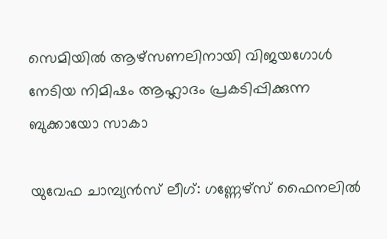സെമിയില്‍ ആഴ്‌സണലിനായി വിജയഗോള്‍ നേടിയ നിമിഷം ആഹ്ലാദം പ്രകടിപ്പിക്കുന്ന ബുക്കായോ സാകാ

യുവേഫ ചാമ്പ്യന്‍സ് ലീഗ്: ഗണ്ണേഴ്‌സ് ഫൈനലില്‍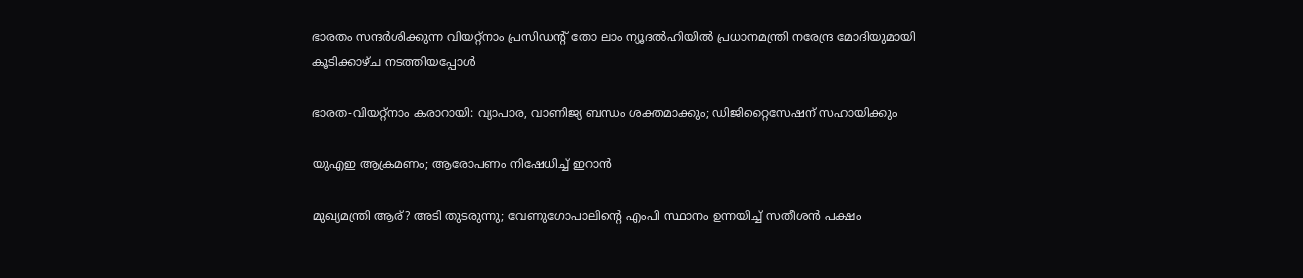ഭാരതം സന്ദര്‍ശിക്കുന്ന വിയറ്റ്‌നാം പ്രസിഡന്റ് തോ ലാം ന്യൂദല്‍ഹിയില്‍ പ്രധാനമന്ത്രി നരേന്ദ്ര മോദിയുമായി കൂടിക്കാഴ്ച നടത്തിയപ്പോള്‍

ഭാരത-വിയറ്റ്‌നാം കരാറായി: വ്യാപാര, വാണിജ്യ ബന്ധം ശക്തമാക്കും; ഡിജിറ്റൈസേഷന് സഹായിക്കും

യുഎഇ ആക്രമണം; ആരോപണം നിഷേധിച്ച് ഇറാന്‍

മുഖ്യമന്ത്രി ആര്? അടി തുടരുന്നു; വേണുഗോപാലിന്റെ എംപി സ്ഥാനം ഉന്നയിച്ച് സതീശന്‍ പക്ഷം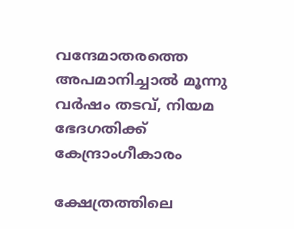വന്ദേമാതരത്തെ അപമാനിച്ചാല്‍ മൂന്നു വര്‍ഷം തടവ്, നിയമ ഭേദഗതിക്ക് കേന്ദ്രാംഗീകാരം

ക്ഷേത്രത്തിലെ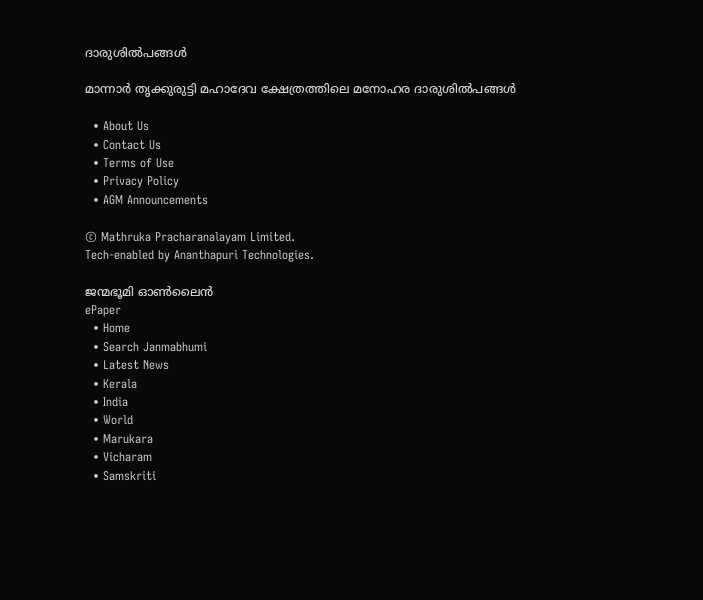ദാരുശില്‍പങ്ങള്‍

മാന്നാര്‍ തൃക്കുരുട്ടി മഹാദേവ ക്ഷേത്രത്തിലെ മനോഹര ദാരുശില്‍പങ്ങള്‍

  • About Us
  • Contact Us
  • Terms of Use
  • Privacy Policy
  • AGM Announcements

© Mathruka Pracharanalayam Limited.
Tech-enabled by Ananthapuri Technologies.

ജന്മഭൂമി ഓണ്‍ലൈന്‍
ePaper
  • Home
  • Search Janmabhumi
  • Latest News
  • Kerala
  • India
  • World
  • Marukara
  • Vicharam
  • Samskriti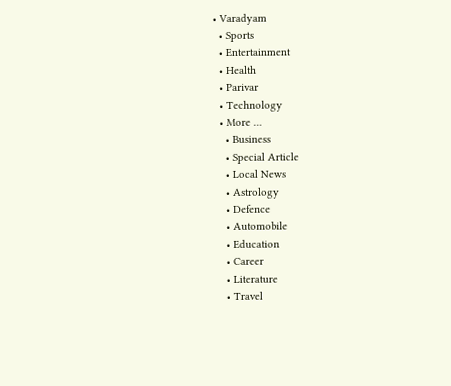• Varadyam
  • Sports
  • Entertainment
  • Health
  • Parivar
  • Technology
  • More …
    • Business
    • Special Article
    • Local News
    • Astrology
    • Defence
    • Automobile
    • Education
    • Career
    • Literature
    • Travel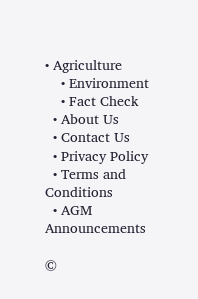• Agriculture
    • Environment
    • Fact Check
  • About Us
  • Contact Us
  • Privacy Policy
  • Terms and Conditions
  • AGM Announcements

©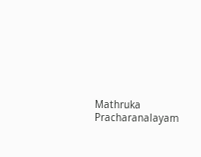Mathruka Pracharanalayam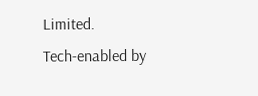Limited.
Tech-enabled by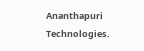Ananthapuri Technologies.